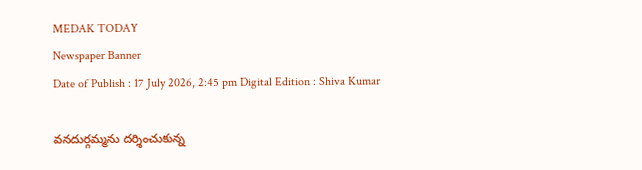MEDAK TODAY
Newspaper Banner
Date of Publish : 17 July 2026, 2:45 pm Digital Edition : Shiva Kumar

వనదుర్గమ్మను దర్శించుకున్న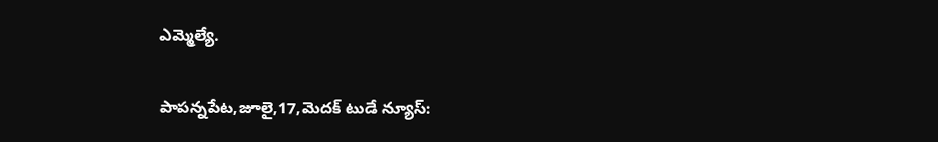ఎమ్మెల్యే.

పాపన్నపేట,జూలై,17,మెదక్ టుడే న్యూస్: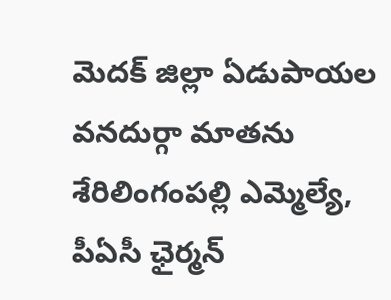మెదక్ జిల్లా ఏడుపాయల వనదుర్గా మాతను శేరిలింగంపల్లి ఎమ్మెల్యే, పీఏసీ ఛైర్మన్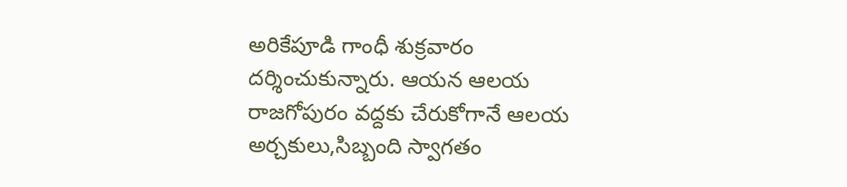అరికేపూడి గాంధీ శుక్రవారం దర్శించుకున్నారు. ఆయన ఆలయ రాజగోపురం వద్దకు చేరుకోగానే ఆలయ అర్చకులు,సిబ్బంది స్వాగతం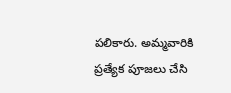పలికారు. అమ్మవారికి ప్రత్యేక పూజలు చేసి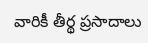వారికీ తీర్థ ప్రసాదాలు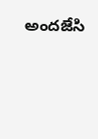అందజేసి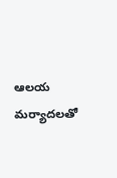ఆలయ మర్యాదలతో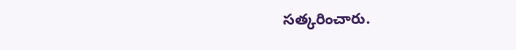సత్కరించారు.